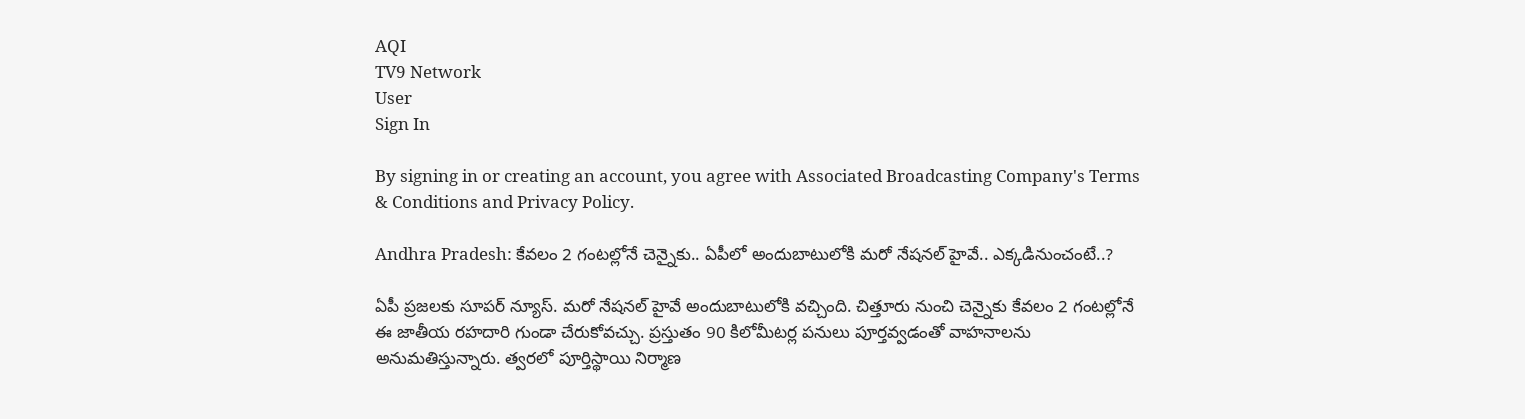AQI
TV9 Network
User
Sign In

By signing in or creating an account, you agree with Associated Broadcasting Company's Terms & Conditions and Privacy Policy.

Andhra Pradesh: కేవలం 2 గంటల్లోనే చెన్నైకు.. ఏపీలో అందుబాటులోకి మరో నేషనల్ హైవే.. ఎక్కడినుంచంటే..?

ఏపీ ప్రజలకు సూపర్ న్యూస్. మరో నేషనల్ హైవే అందుబాటులోకి వచ్చింది. చిత్తూరు నుంచి చెన్నైకు కేవలం 2 గంటల్లోనే ఈ జాతీయ రహదారి గుండా చేరుకోవచ్చు. ప్రస్తుతం 90 కిలోమీటర్ల పనులు పూర్తవ్వడంతో వాహనాలను అనుమతిస్తున్నారు. త్వరలో పూర్తిస్థాయి నిర్మాణ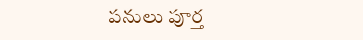పనులు పూర్త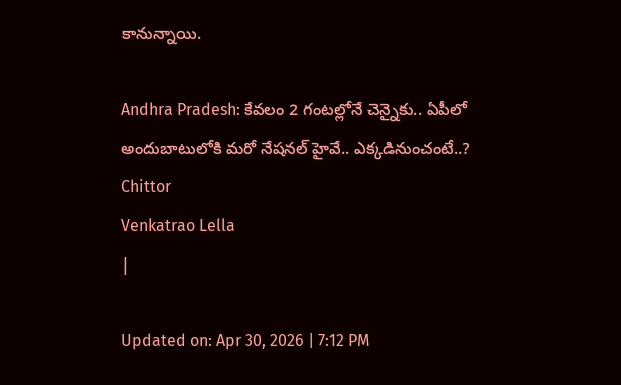కానున్నాయి.

Andhra Pradesh: కేవలం 2 గంటల్లోనే చెన్నైకు.. ఏపీలో అందుబాటులోకి మరో నేషనల్ హైవే.. ఎక్కడినుంచంటే..?
Chittor
Venkatrao Lella
|

Updated on: Apr 30, 2026 | 7:12 PM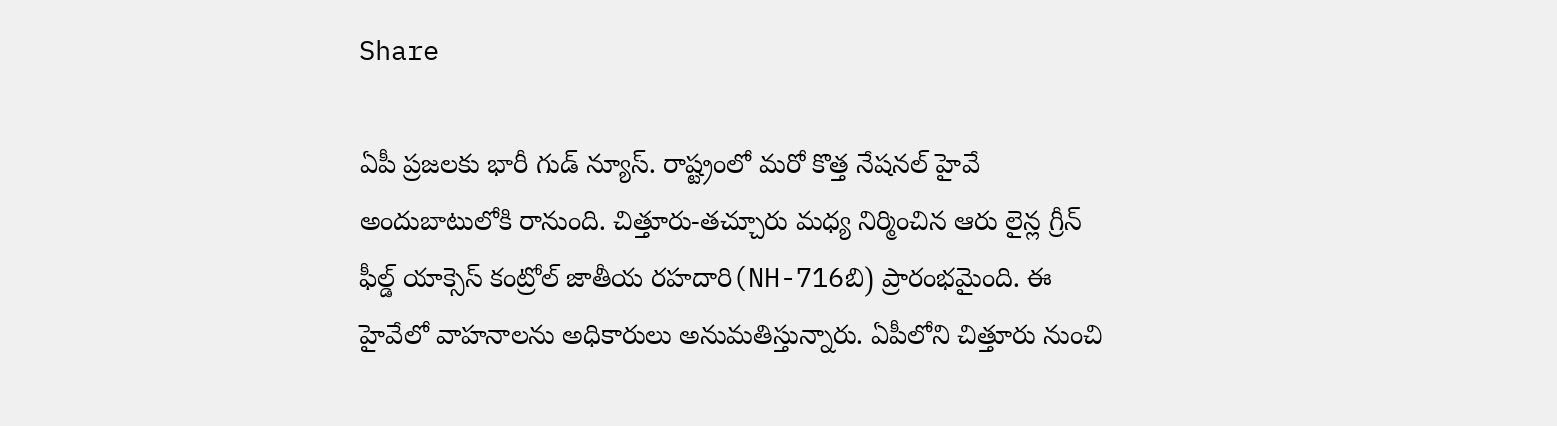Share

ఏపీ ప్రజలకు భారీ గుడ్ న్యూస్. రాష్ట్రంలో మరో కొత్త నేషనల్ హైవే అందుబాటులోకి రానుంది. చిత్తూరు-తచ్చూరు మధ్య నిర్మించిన ఆరు లైన్ల గ్రీన్ ఫీల్డ్ యాక్సెస్ కంట్రోల్ జాతీయ రహదారి(NH-716బి) ప్రారంభమైంది. ఈ హైవేలో వాహనాలను అధికారులు అనుమతిస్తున్నారు. ఏపీలోని చిత్తూరు నుంచి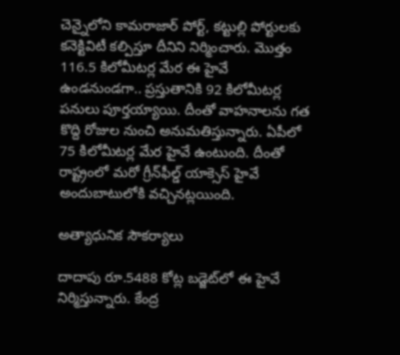చెన్నైలోని కామరాజార్ పోర్ట్, కట్టుల్లి పోర్టులకు కనెక్టివిటీ కల్పిస్తూ దీనిని నిర్మించారు. మొత్తం 116.5 కిలోమీటర్ల మేర ఈ హైవే ఉండనుండగా.. ప్రస్తుతానికి 92 కిలోమీటర్ల పనులు పూర్తయ్యాయి. దీంతో వాహనాలను గత కొద్ది రోజుల నుంచి అనుమతిస్తున్నారు. ఏపీలో 75 కిలోమీటర్ల మేర హైవే ఉంటుంది. దీంతో రాష్ట్రంలో మరో గ్రీన్‌ఫీల్డ్ యాక్సెస్ హైవే అందుబాటులోకి వచ్చినట్లయింది.

అత్యాధునిక సౌకర్యాలు

దాదాపు రూ.5488 కోట్ల బడ్జెట్‌లో ఈ హైవే నిర్మిస్తున్నారు. కేంద్ర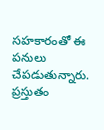సహకారంతో ఈ పనులు చేపడుతున్నారు. ప్రస్తుతం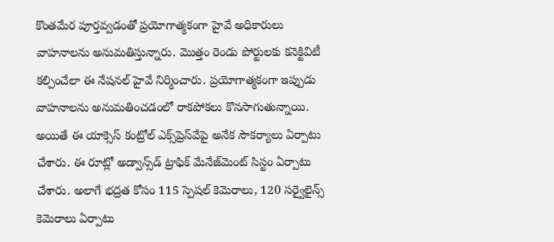కొంతమేర పూర్తవ్వడంతో ప్రయోగాత్మకంగా హైవే అధికారులు వాహనాలను అనుమతిస్తున్నారు. మొత్తం రెండు పోర్టులకు కనెక్టివిటీ కల్పించేలా ఈ నేషనల్ హైవే నిర్మించారు. ప్రయోగాత్మకంగా ఇప్పుడు వాహనాలను అనుమతించడంలో రాకపోకలు కొనసాగుతున్నాయి. అయితే ఈ యాక్సెస్ కంట్రోల్ ఎక్స్‌ప్రెస్‌వేపై అనేక సౌకర్యాలు ఏర్పాటు చేశారు. ఈ రూట్లో అడ్వాన్స్‌డ్ ట్రాఫిక్ మేనేజ్‌మెంట్ సిస్టం ఏర్పాటు చేశారు. అలాగే భద్రత కోసం 115 స్పెషల్ కెమెరాలు, 120 సర్వైలైన్స్ కెమెరాలు ఏర్పాటు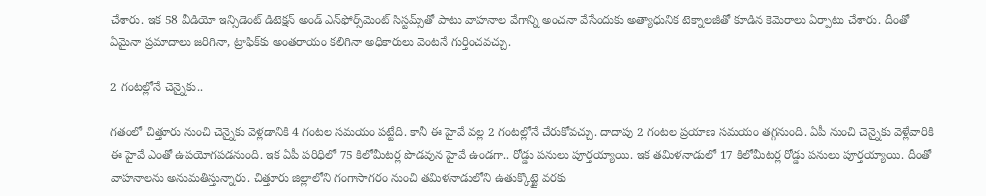చేశారు. ఇక 58 వీడియో ఇన్సిడెంట్ డిటెక్షన్ అండ్ ఎన్‌ఫోర్స్‌మెంట్ సిస్టమ్స్‌తో పాటు వాహనాల వేగాన్ని అంచనా వేసేందుకు అత్యాధునిక టెక్నాలజీతో కూడిన కెమెరాలు ఏర్పాటు చేశారు. దీంతో ఏమైనా ప్రమాదాలు జరిగినా, ట్రాఫిక్‌కు అంతరాయం కలిగినా అధికారులు వెంటనే గుర్తించవచ్చు.

2 గంటల్లోనే చెన్నైకు..

గతంలో చిత్తూరు నుంచి చెన్నైకు వెళ్లడానికి 4 గంటల సమయం పట్టేది. కానీ ఈ హైవే వల్ల 2 గంటల్లోనే చేరుకోవచ్చు. దాదాపు 2 గంటల ప్రయాణ సమయం తగ్గనుంది. ఏపీ నుంచి చెన్నైకు వెళ్లేవారికి ఈ హైవే ఎంతో ఉపయోగపడనుంది. ఇక ఏపీ పరిధిలో 75 కిలోమీటర్ల పొడవున హైవే ఉండగా.. రోడ్డు పనులు పూర్తయ్యాయి. ఇక తమిళనాడులో 17 కిలోమీటర్ల రోడ్డు పనులు పూర్తయ్యాయి. దీంతో వాహనాలను అనుమతిస్తున్నారు. చిత్తూరు జిల్లాలోని గంగాసాగరం నుంచి తమిళనాడులోని ఉతుక్కొట్టై వరకు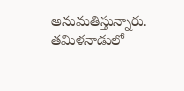అనుమతిస్తున్నారు. తమిళనాడులో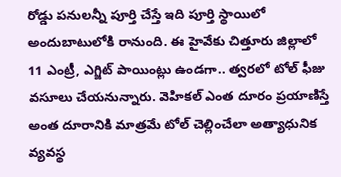రోడ్డు పనులన్నీ పూర్తి చేస్తే ఇది పూర్తి స్థాయిలో అందుబాటులోకి రానుంది. ఈ హైవేకు చిత్తూరు జిల్లాలో 11 ఎంట్రీ, ఎగ్జిట్ పాయింట్లు ఉండగా.. త్వరలో టోల్ ఫీజు వసూలు చేయనున్నారు. వెహికల్ ఎంత దూరం ప్రయాణిస్తే అంత దూరానికి మాత్రమే టోల్ చెల్లించేలా అత్యాధునిక వ్యవస్థ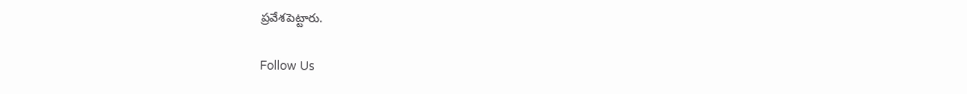ప్రవేశపెట్టారు.

Follow Us